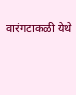वारंगटाकळी येथे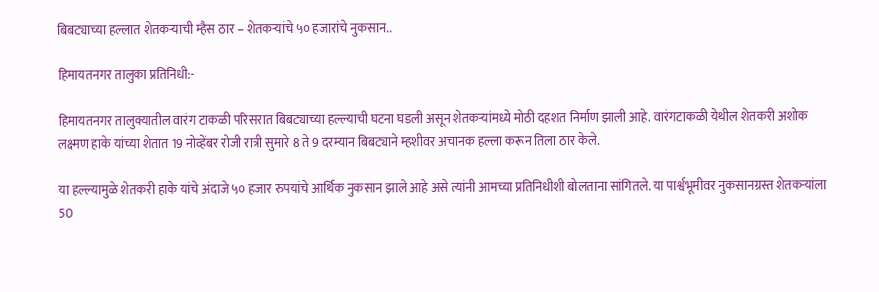बिबट्याच्या हल्लात शेतकऱ्याची म्हैस ठार – शेतकऱ्यांचे ५० हजारांचे नुकसान..

हिमायतनगर तालुका प्रतिनिधी:-

हिमायतनगर तालुक्यातील वारंग टाकळी परिसरात बिबट्याच्या हल्ल्याची घटना घडली असून शेतकऱ्यांमध्ये मोठी दहशत निर्माण झाली आहे. वारंगटाकळी येथील शेतकरी अशोक लक्ष्मण हाके यांच्या शेतात 19 नोव्हेंबर रोजी रात्री सुमारे 8 ते 9 दरम्यान बिबट्याने म्हशीवर अचानक हल्ला करून तिला ठार केले.

या हल्ल्यामुळे शेतकरी हाके यांचे अंदाजे ५० हजार रुपयांचे आर्थिक नुकसान झाले आहे असे त्यांनी आमच्या प्रतिनिधीशी बोलताना सांगितले. या पार्श्वभूमीवर नुकसानग्रस्त शेतकऱ्यांला 50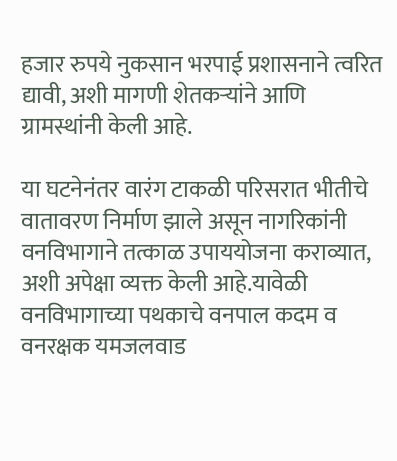हजार रुपये नुकसान भरपाई प्रशासनाने त्वरित द्यावी, अशी मागणी शेतकऱ्यांने आणि ग्रामस्थांनी केली आहे.

या घटनेनंतर वारंग टाकळी परिसरात भीतीचे वातावरण निर्माण झाले असून नागरिकांनी वनविभागाने तत्काळ उपाययोजना कराव्यात, अशी अपेक्षा व्यक्त केली आहे.यावेळी वनविभागाच्या पथकाचे वनपाल कदम व वनरक्षक यमजलवाड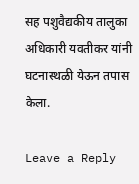सह पशुवैद्यकीय तालुका अधिकारी यवतीकर यांनी घटनास्थळी येऊन तपास केला.

Leave a Reply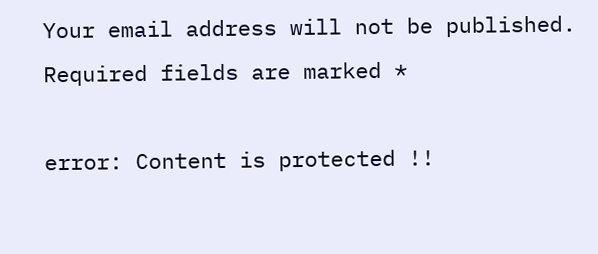Your email address will not be published. Required fields are marked *

error: Content is protected !!